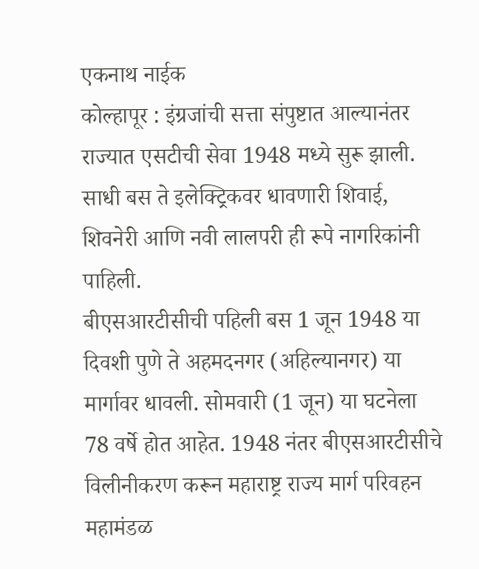एकनाथ नाईक
कोल्हापूर : इंग्रजांची सत्ता संपुष्टात आल्यानंतर राज्यात एसटीची सेवा 1948 मध्ये सुरू झाली. साधी बस ते इलेक्ट्रिकवर धावणारी शिवाई, शिवनेरी आणि नवी लालपरी ही रूपे नागरिकांनी पाहिली.
बीएसआरटीसीची पहिली बस 1 जून 1948 या दिवशी पुणे ते अहमदनगर (अहिल्यानगर) या मार्गावर धावली. सोमवारी (1 जून) या घटनेला 78 वर्षे होत आहेत. 1948 नंतर बीएसआरटीसीचे विलीनीकरण करून महाराष्ट्र राज्य मार्ग परिवहन महामंडळ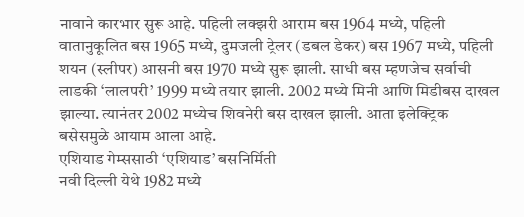नावाने कारभार सुरू आहे. पहिली लक्झरी आराम बस 1964 मध्ये, पहिली वातानुकूलित बस 1965 मध्ये, दुमजली ट्रेलर (डबल डेकर) बस 1967 मध्ये, पहिली शयन (स्लीपर) आसनी बस 1970 मध्ये सुरू झाली. साधी बस म्हणजेच सर्वाची लाडकी ‘लालपरी’ 1999 मध्ये तयार झाली. 2002 मध्ये मिनी आणि मिडीबस दाखल झाल्या. त्यानंतर 2002 मध्येच शिवनेरी बस दाखल झाली. आता इलेक्ट्रिक बसेसमुळे आयाम आला आहे.
एशियाड गेम्ससाठी ‘एशियाड’ बसनिर्मिती
नवी दिल्ली येथे 1982 मध्ये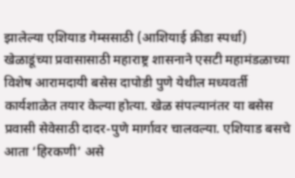झालेल्या एशियाड गेम्ससाठी (आशियाई क्रीडा स्पर्धा) खेळाडूंच्या प्रवासासाठी महाराष्ट्र शासनाने एसटी महामंडळाच्या विशेष आरामदायी बसेस दापोडी पुणे येथील मध्यवर्ती कार्यशाळेत तयार केल्या होत्या. खेळ संपल्यानंतर या बसेस प्रवासी सेवेसाठी दादर-पुणे मार्गावर चालवल्या. एशियाड बसचे आता ‘हिरकणी’ असे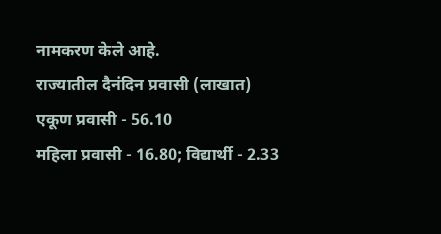नामकरण केले आहे.
राज्यातील दैनंदिन प्रवासी (लाखात)
एकूण प्रवासी - 56.10
महिला प्रवासी - 16.80; विद्यार्थी - 2.33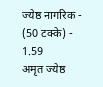ज्येष्ठ नागरिक - (50 टक्के) - 1.59
अमृत ज्येष्ठ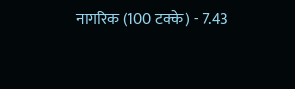नागरिक (100 टक्के) - 7.43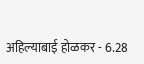अहिल्याबाई होळकर - 6.28